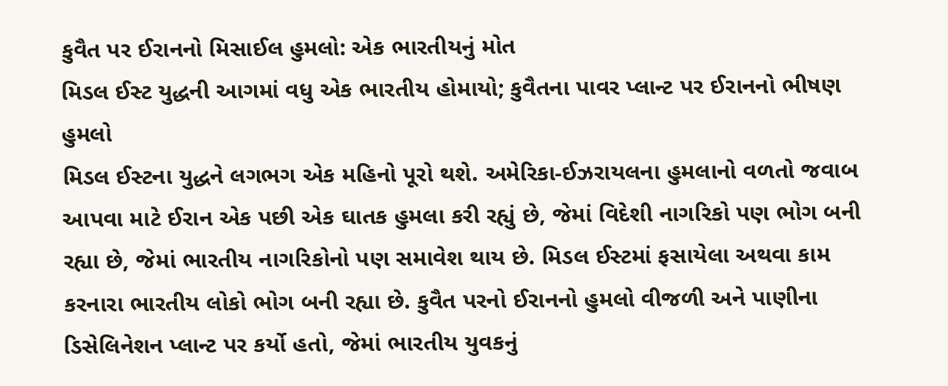કુવૈત પર ઈરાનનો મિસાઈલ હુમલો: એક ભારતીયનું મોત
મિડલ ઈસ્ટ યુદ્ધની આગમાં વધુ એક ભારતીય હોમાયો; કુવૈતના પાવર પ્લાન્ટ પર ઈરાનનો ભીષણ હુમલો
મિડલ ઈસ્ટના યુદ્ધને લગભગ એક મહિનો પૂરો થશે. અમેરિકા-ઈઝરાયલના હુમલાનો વળતો જવાબ આપવા માટે ઈરાન એક પછી એક ઘાતક હુમલા કરી રહ્યું છે, જેમાં વિદેશી નાગરિકો પણ ભોગ બની રહ્યા છે, જેમાં ભારતીય નાગરિકોનો પણ સમાવેશ થાય છે. મિડલ ઈસ્ટમાં ફસાયેલા અથવા કામ કરનારા ભારતીય લોકો ભોગ બની રહ્યા છે. કુવૈત પરનો ઈરાનનો હુમલો વીજળી અને પાણીના ડિસેલિનેશન પ્લાન્ટ પર કર્યો હતો, જેમાં ભારતીય યુવકનું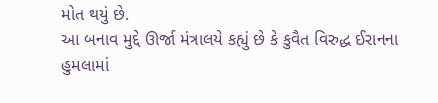મોત થયું છે.
આ બનાવ મુદ્દે ઊર્જા મંત્રાલયે કહ્યું છે કે કુવૈત વિરુદ્ધ ઈરાનના હુમલામાં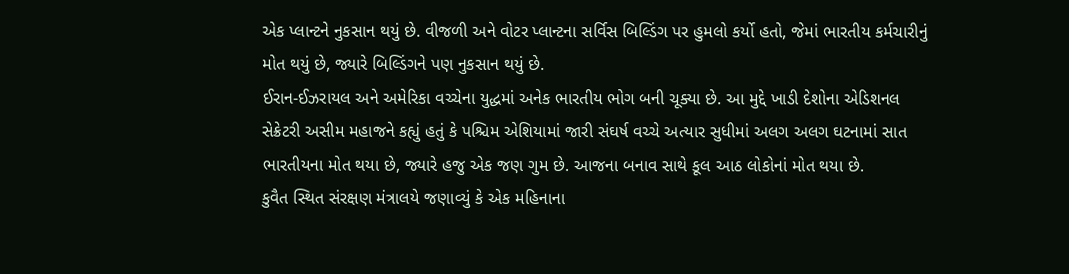એક પ્લાન્ટને નુકસાન થયું છે. વીજળી અને વોટર પ્લાન્ટના સર્વિસ બિલ્ડિંગ પર હુમલો કર્યો હતો, જેમાં ભારતીય કર્મચારીનું મોત થયું છે, જ્યારે બિલ્ડિંગને પણ નુકસાન થયું છે.
ઈરાન-ઈઝરાયલ અને અમેરિકા વચ્ચેના યુદ્ધમાં અનેક ભારતીય ભોગ બની ચૂક્યા છે. આ મુદ્દે ખાડી દેશોના એડિશનલ સેક્રેટરી અસીમ મહાજને કહ્યું હતું કે પશ્ચિમ એશિયામાં જારી સંઘર્ષ વચ્ચે અત્યાર સુધીમાં અલગ અલગ ઘટનામાં સાત ભારતીયના મોત થયા છે, જ્યારે હજુ એક જણ ગુમ છે. આજના બનાવ સાથે કૂલ આઠ લોકોનાં મોત થયા છે.
કુવૈત સ્થિત સંરક્ષણ મંત્રાલયે જણાવ્યું કે એક મહિનાના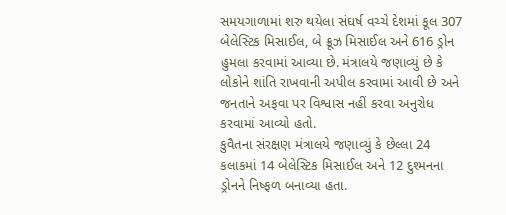સમયગાળામાં શરુ થયેલા સંઘર્ષ વચ્ચે દેશમાં કૂલ 307 બેલેસ્ટિક મિસાઈલ, બે ક્રૂઝ મિસાઈલ અને 616 ડ્રોન હુમલા કરવામાં આવ્યા છે. મંત્રાલયે જણાવ્યું છે કે લોકોને શાંતિ રાખવાની અપીલ કરવામાં આવી છે અને જનતાને અફવા પર વિશ્વાસ નહીં કરવા અનુરોધ કરવામાં આવ્યો હતો.
કુવૈતના સંરક્ષણ મંત્રાલયે જણાવ્યું કે છેલ્લા 24 કલાકમાં 14 બેલેસ્ટિક મિસાઈલ અને 12 દુશ્મનના ડ્રોનને નિષ્ફળ બનાવ્યા હતા.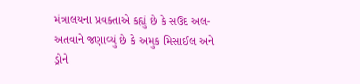મંત્રાલયના પ્રવક્તાએ કહ્યું છે કે સઉદ અલ-અતવાને જણાવ્યું છે કે અમુક મિસાઈલ અને ડ્રોને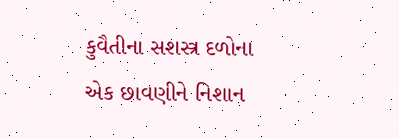કુવૈતીના સશસ્ત્ર દળોના એક છાવણીને નિશાન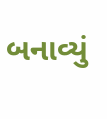બનાવ્યું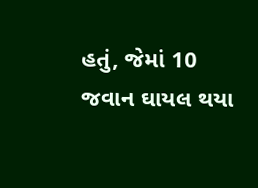હતું, જેમાં 10 જવાન ઘાયલ થયા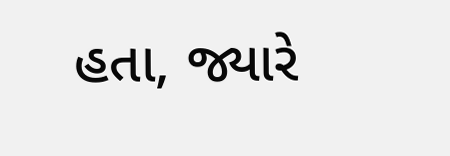હતા, જ્યારે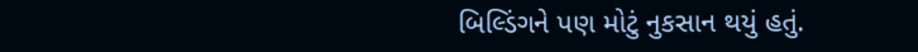બિલ્ડિંગને પણ મોટું નુકસાન થયું હતું.